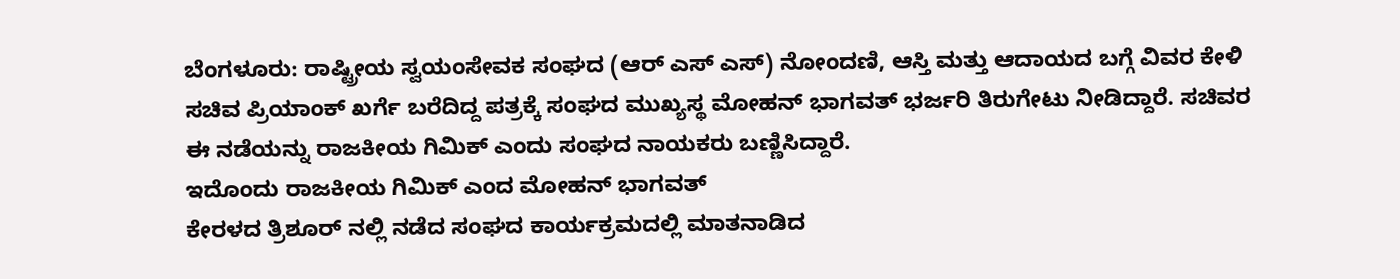ಬೆಂಗಳೂರು: ರಾಷ್ಟ್ರೀಯ ಸ್ವಯಂಸೇವಕ ಸಂಘದ (ಆರ್ ಎಸ್ ಎಸ್) ನೋಂದಣಿ, ಆಸ್ತಿ ಮತ್ತು ಆದಾಯದ ಬಗ್ಗೆ ವಿವರ ಕೇಳಿ ಸಚಿವ ಪ್ರಿಯಾಂಕ್ ಖರ್ಗೆ ಬರೆದಿದ್ದ ಪತ್ರಕ್ಕೆ ಸಂಘದ ಮುಖ್ಯಸ್ಥ ಮೋಹನ್ ಭಾಗವತ್ ಭರ್ಜರಿ ತಿರುಗೇಟು ನೀಡಿದ್ದಾರೆ. ಸಚಿವರ ಈ ನಡೆಯನ್ನು ರಾಜಕೀಯ ಗಿಮಿಕ್ ಎಂದು ಸಂಘದ ನಾಯಕರು ಬಣ್ಣಿಸಿದ್ದಾರೆ.
ಇದೊಂದು ರಾಜಕೀಯ ಗಿಮಿಕ್ ಎಂದ ಮೋಹನ್ ಭಾಗವತ್
ಕೇರಳದ ತ್ರಿಶೂರ್ ನಲ್ಲಿ ನಡೆದ ಸಂಘದ ಕಾರ್ಯಕ್ರಮದಲ್ಲಿ ಮಾತನಾಡಿದ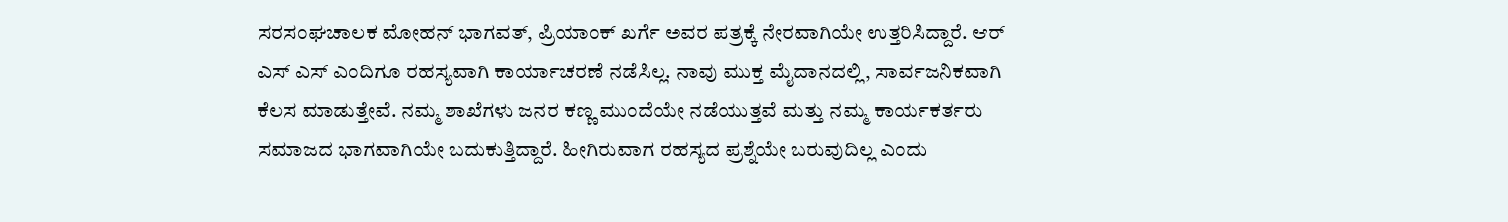ಸರಸಂಘಚಾಲಕ ಮೋಹನ್ ಭಾಗವತ್, ಪ್ರಿಯಾಂಕ್ ಖರ್ಗೆ ಅವರ ಪತ್ರಕ್ಕೆ ನೇರವಾಗಿಯೇ ಉತ್ತರಿಸಿದ್ದಾರೆ. ಆರ್ ಎಸ್ ಎಸ್ ಎಂದಿಗೂ ರಹಸ್ಯವಾಗಿ ಕಾರ್ಯಾಚರಣೆ ನಡೆಸಿಲ್ಲ. ನಾವು ಮುಕ್ತ ಮೈದಾನದಲ್ಲಿ, ಸಾರ್ವಜನಿಕವಾಗಿ ಕೆಲಸ ಮಾಡುತ್ತೇವೆ. ನಮ್ಮ ಶಾಖೆಗಳು ಜನರ ಕಣ್ಣ ಮುಂದೆಯೇ ನಡೆಯುತ್ತವೆ ಮತ್ತು ನಮ್ಮ ಕಾರ್ಯಕರ್ತರು ಸಮಾಜದ ಭಾಗವಾಗಿಯೇ ಬದುಕುತ್ತಿದ್ದಾರೆ. ಹೀಗಿರುವಾಗ ರಹಸ್ಯದ ಪ್ರಶ್ನೆಯೇ ಬರುವುದಿಲ್ಲ ಎಂದು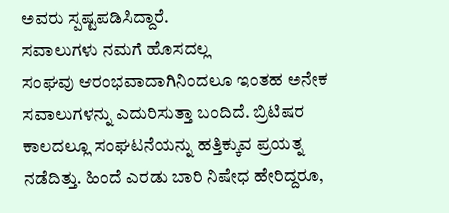ಅವರು ಸ್ಪಷ್ಟಪಡಿಸಿದ್ದಾರೆ.
ಸವಾಲುಗಳು ನಮಗೆ ಹೊಸದಲ್ಲ
ಸಂಘವು ಆರಂಭವಾದಾಗಿನಿಂದಲೂ ಇಂತಹ ಅನೇಕ ಸವಾಲುಗಳನ್ನು ಎದುರಿಸುತ್ತಾ ಬಂದಿದೆ. ಬ್ರಿಟಿಷರ ಕಾಲದಲ್ಲೂ ಸಂಘಟನೆಯನ್ನು ಹತ್ತಿಕ್ಕುವ ಪ್ರಯತ್ನ ನಡೆದಿತ್ತು. ಹಿಂದೆ ಎರಡು ಬಾರಿ ನಿಷೇಧ ಹೇರಿದ್ದರೂ,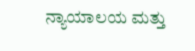ನ್ಯಾಯಾಲಯ ಮತ್ತು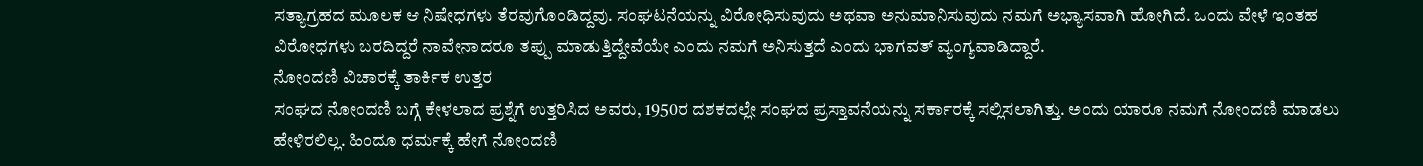ಸತ್ಯಾಗ್ರಹದ ಮೂಲಕ ಆ ನಿಷೇಧಗಳು ತೆರವುಗೊಂಡಿದ್ದವು. ಸಂಘಟನೆಯನ್ನು ವಿರೋಧಿಸುವುದು ಅಥವಾ ಅನುಮಾನಿಸುವುದು ನಮಗೆ ಅಭ್ಯಾಸವಾಗಿ ಹೋಗಿದೆ. ಒಂದು ವೇಳೆ ಇಂತಹ ವಿರೋಧಗಳು ಬರದಿದ್ದರೆ ನಾವೇನಾದರೂ ತಪ್ಪು ಮಾಡುತ್ತಿದ್ದೇವೆಯೇ ಎಂದು ನಮಗೆ ಅನಿಸುತ್ತದೆ ಎಂದು ಭಾಗವತ್ ವ್ಯಂಗ್ಯವಾಡಿದ್ದಾರೆ.
ನೋಂದಣಿ ವಿಚಾರಕ್ಕೆ ತಾರ್ಕಿಕ ಉತ್ತರ
ಸಂಘದ ನೋಂದಣಿ ಬಗ್ಗೆ ಕೇಳಲಾದ ಪ್ರಶ್ನೆಗೆ ಉತ್ತರಿಸಿದ ಅವರು, 1950ರ ದಶಕದಲ್ಲೇ ಸಂಘದ ಪ್ರಸ್ತಾವನೆಯನ್ನು ಸರ್ಕಾರಕ್ಕೆ ಸಲ್ಲಿಸಲಾಗಿತ್ತು. ಅಂದು ಯಾರೂ ನಮಗೆ ನೋಂದಣಿ ಮಾಡಲು ಹೇಳಿರಲಿಲ್ಲ. ಹಿಂದೂ ಧರ್ಮಕ್ಕೆ ಹೇಗೆ ನೋಂದಣಿ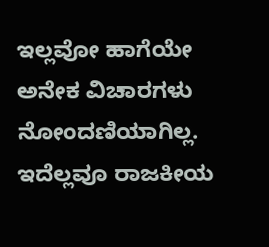ಇಲ್ಲವೋ ಹಾಗೆಯೇ ಅನೇಕ ವಿಚಾರಗಳು ನೋಂದಣಿಯಾಗಿಲ್ಲ. ಇದೆಲ್ಲವೂ ರಾಜಕೀಯ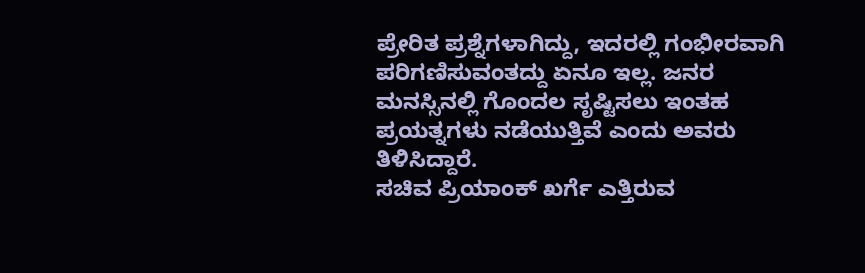ಪ್ರೇರಿತ ಪ್ರಶ್ನೆಗಳಾಗಿದ್ದು, ಇದರಲ್ಲಿ ಗಂಭೀರವಾಗಿ ಪರಿಗಣಿಸುವಂತದ್ದು ಏನೂ ಇಲ್ಲ. ಜನರ ಮನಸ್ಸಿನಲ್ಲಿ ಗೊಂದಲ ಸೃಷ್ಟಿಸಲು ಇಂತಹ ಪ್ರಯತ್ನಗಳು ನಡೆಯುತ್ತಿವೆ ಎಂದು ಅವರು ತಿಳಿಸಿದ್ದಾರೆ.
ಸಚಿವ ಪ್ರಿಯಾಂಕ್ ಖರ್ಗೆ ಎತ್ತಿರುವ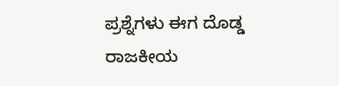ಪ್ರಶ್ನೆಗಳು ಈಗ ದೊಡ್ಡ ರಾಜಕೀಯ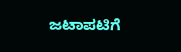ಜಟಾಪಟಿಗೆ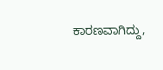ಕಾರಣವಾಗಿದ್ದು,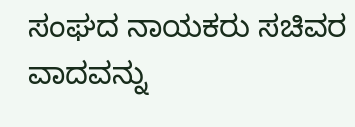ಸಂಘದ ನಾಯಕರು ಸಚಿವರ ವಾದವನ್ನು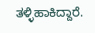ತಳ್ಳಿಹಾಕಿದ್ದಾರೆ.